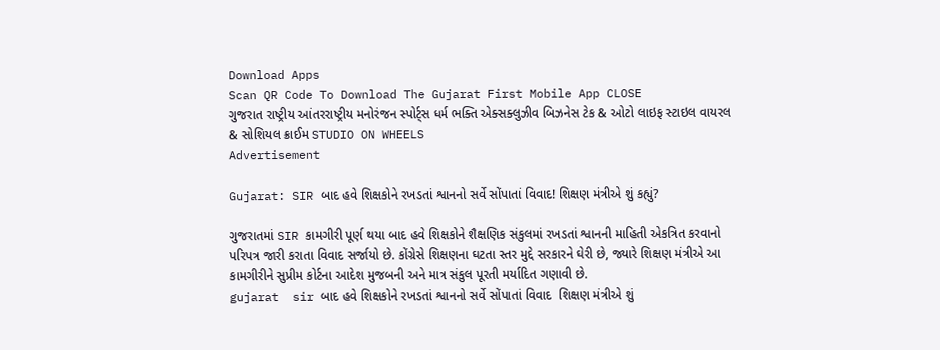Download Apps
Scan QR Code To Download The Gujarat First Mobile App CLOSE
ગુજરાત રાષ્ટ્રીય આંતરરાષ્ટ્રીય મનોરંજન સ્પોર્ટ્સ ધર્મ ભક્તિ એક્સક્લુઝીવ બિઝનેસ ટેક & ઓટો લાઇફ સ્ટાઇલ વાયરલ & સોશિયલ ક્રાઈમ STUDIO ON WHEELS
Advertisement

Gujarat: SIR બાદ હવે શિક્ષકોને રખડતાં શ્વાનનો સર્વે સોંપાતાં વિવાદ! શિક્ષણ મંત્રીએ શું કહ્યું?

ગુજરાતમાં SIR કામગીરી પૂર્ણ થયા બાદ હવે શિક્ષકોને શૈક્ષણિક સંકુલમાં રખડતાં શ્વાનની માહિતી એકત્રિત કરવાનો પરિપત્ર જારી કરાતા વિવાદ સર્જાયો છે. કોંગ્રેસે શિક્ષણના ઘટતા સ્તર મુદ્દે સરકારને ઘેરી છે, જ્યારે શિક્ષણ મંત્રીએ આ કામગીરીને સુપ્રીમ કોર્ટના આદેશ મુજબની અને માત્ર સંકુલ પૂરતી મર્યાદિત ગણાવી છે.
gujarat  sir બાદ હવે શિક્ષકોને રખડતાં શ્વાનનો સર્વે સોંપાતાં વિવાદ  શિક્ષણ મંત્રીએ શું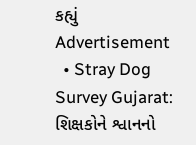કહ્યું
Advertisement
  • Stray Dog Survey Gujarat: શિક્ષકોને શ્વાનનો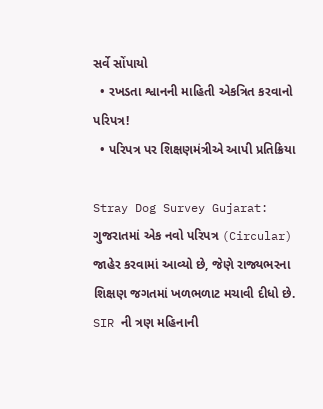સર્વે સોંપાયો
  • રખડતા શ્વાનની માહિતી એકત્રિત કરવાનો  પરિપત્ર!
  • પરિપત્ર પર શિક્ષણમંત્રીએ આપી પ્રતિક્રિયા

Stray Dog Survey Gujarat: ગુજરાતમાં એક નવો પરિપત્ર (Circular) જાહેર કરવામાં આવ્યો છે, જેણે રાજ્યભરના શિક્ષણ જગતમાં ખળભળાટ મચાવી દીધો છે. SIR ની ત્રણ મહિનાની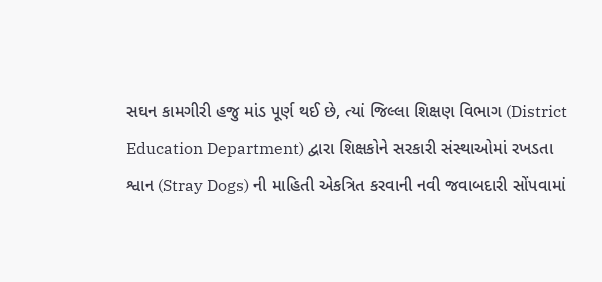સઘન કામગીરી હજુ માંડ પૂર્ણ થઈ છે, ત્યાં જિલ્લા શિક્ષણ વિભાગ (District Education Department) દ્વારા શિક્ષકોને સરકારી સંસ્થાઓમાં રખડતા શ્વાન (Stray Dogs) ની માહિતી એકત્રિત કરવાની નવી જવાબદારી સોંપવામાં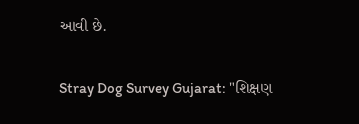આવી છે.

Stray Dog Survey Gujarat: "શિક્ષણ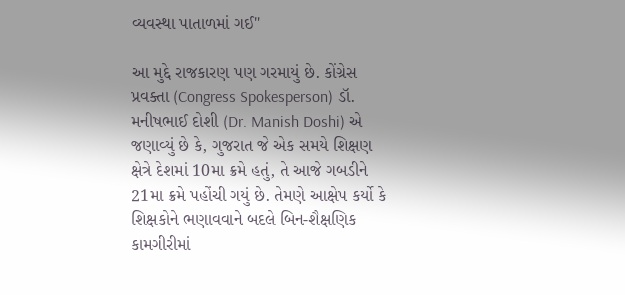વ્યવસ્થા પાતાળમાં ગઈ"

આ મુદ્દે રાજકારણ પણ ગરમાયું છે. કોંગ્રેસ પ્રવક્તા (Congress Spokesperson) ડૉ. મનીષભાઈ દોશી (Dr. Manish Doshi) એ જણાવ્યું છે કે, ગુજરાત જે એક સમયે શિક્ષણ ક્ષેત્રે દેશમાં 10મા ક્રમે હતું, તે આજે ગબડીને 21મા ક્રમે પહોંચી ગયું છે. તેમણે આક્ષેપ કર્યો કે શિક્ષકોને ભણાવવાને બદલે બિન-શૈક્ષણિક કામગીરીમાં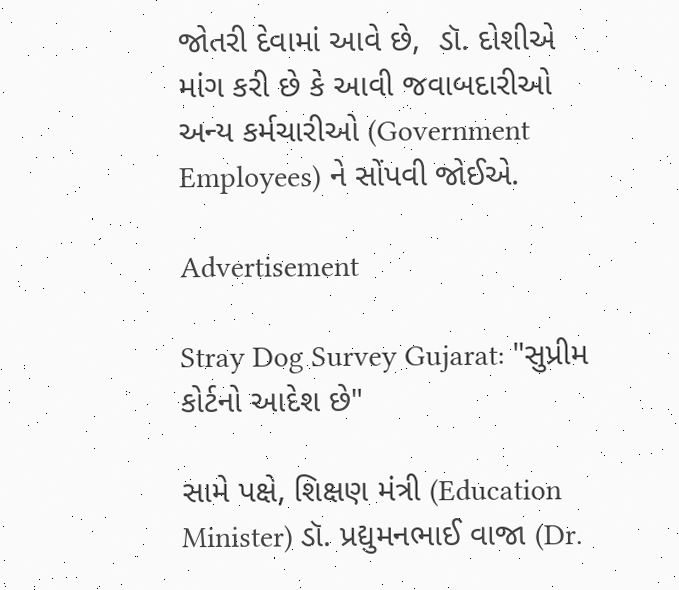જોતરી દેવામાં આવે છે,  ડૉ. દોશીએ માંગ કરી છે કે આવી જવાબદારીઓ અન્ય કર્મચારીઓ (Government Employees) ને સોંપવી જોઈએ.

Advertisement

Stray Dog Survey Gujarat: "સુપ્રીમ કોર્ટનો આદેશ છે"

સામે પક્ષે, શિક્ષણ મંત્રી (Education Minister) ડૉ. પ્રદ્યુમનભાઈ વાજા (Dr.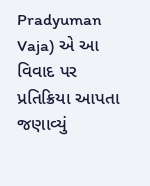Pradyuman Vaja) એ આ વિવાદ પર પ્રતિક્રિયા આપતા જણાવ્યું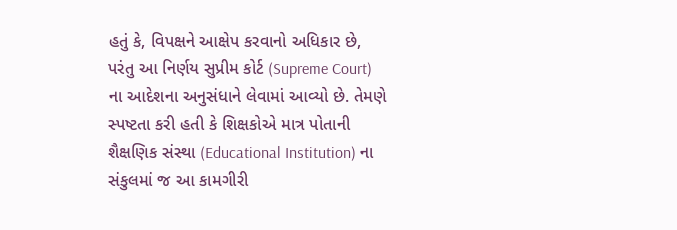હતું કે, વિપક્ષને આક્ષેપ કરવાનો અધિકાર છે, પરંતુ આ નિર્ણય સુપ્રીમ કોર્ટ (Supreme Court) ના આદેશના અનુસંધાને લેવામાં આવ્યો છે. તેમણે સ્પષ્ટતા કરી હતી કે શિક્ષકોએ માત્ર પોતાની શૈક્ષણિક સંસ્થા (Educational Institution) ના સંકુલમાં જ આ કામગીરી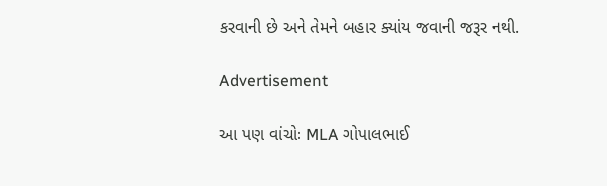કરવાની છે અને તેમને બહાર ક્યાંય જવાની જરૂર નથી.

Advertisement

આ પણ વાંચોઃ MLA ગોપાલભાઈ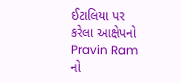ઈટાલિયા પર કરેલા આક્ષેપનો Pravin Ram નો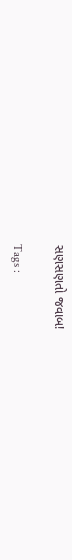સણસણતો જવાબ!

Tags :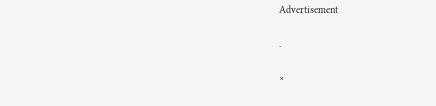Advertisement

.

×